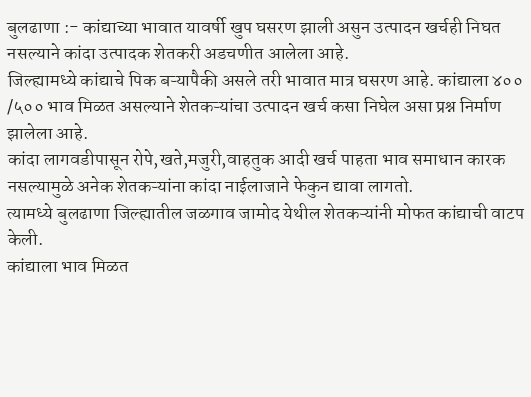बुलढाणा :- कांद्याच्या भावात यावर्षी खुप घसरण झाली असुन उत्पादन खर्चही निघत नसल्याने कांदा उत्पादक शेतकरी अडचणीत आलेला आहे.
जिल्ह्यामध्ये कांद्याचे पिक बऱ्यापैकी असले तरी भावात मात्र घसरण आहे. कांद्याला ४०० /५०० भाव मिळत असल्याने शेतकऱ्यांचा उत्पादन खर्च कसा निघेल असा प्रश्न निर्माण झालेला आहे.
कांदा लागवडीपासून रोपे,खते,मजुरी,वाहतुक आदी खर्च पाहता भाव समाधान कारक नसल्यामुळे अनेक शेतकऱ्यांना कांदा नाईलाजाने फेकुन द्यावा लागतो.
त्यामध्ये बुलढाणा जिल्ह्यातील जळगाव जामोद येथील शेतकऱ्यांनी मोफत कांद्याची वाटप केली.
कांद्याला भाव मिळत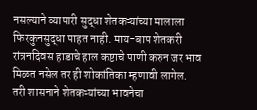नसल्याने व्यापारी सुद्धा शेतकऱ्यांच्या मालाला फिरकुनसुद्धा पाहत नाही. माय-बाप शेतकरी रांत्रनदिवस हाडाचे हाल कष्टाचे पाणी करुन जर भाव मिळत नसेल तर ही शोकांतिका म्हणावी लागेल.
तरी शासनाने शेतकऱ्यांच्या भावनेचा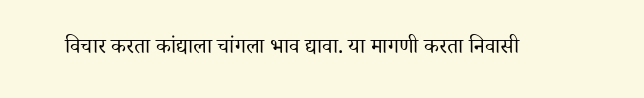विचार करता कांद्याला चांगला भाव द्यावा. या मागणी करता निवासी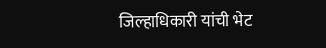जिल्हाधिकारी यांची भेट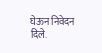घेऊन निवेदन दिले.